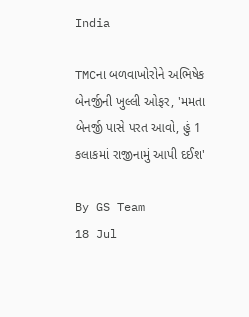India

TMCના બળવાખોરોને અભિષેક બેનર્જીની ખુલ્લી ઓફર, 'મમતા બેનર્જી પાસે પરત આવો, હું 1 કલાકમાં રાજીનામું આપી દઈશ'

By GS Team
18 Jul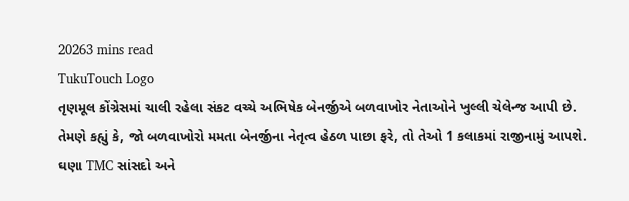20263 mins read
TukuTouch Logo
તૃણમૂલ કોંગ્રેસમાં ચાલી રહેલા સંકટ વચ્ચે અભિષેક બેનર્જીએ બળવાખોર નેતાઓને ખુલ્લી ચેલેન્જ આપી છે. તેમણે કહ્યું કે, જો બળવાખોરો મમતા બેનર્જીના નેતૃત્વ હેઠળ પાછા ફરે, તો તેઓ 1 કલાકમાં રાજીનામું આપશે. ઘણા TMC સાંસદો અને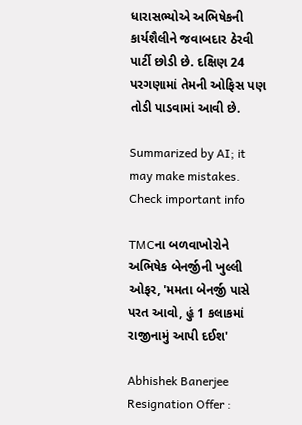ધારાસભ્યોએ અભિષેકની કાર્યશૈલીને જવાબદાર ઠેરવી પાર્ટી છોડી છે. દક્ષિણ 24 પરગણામાં તેમની ઓફિસ પણ તોડી પાડવામાં આવી છે.

Summarized by AI; it may make mistakes. Check important info

TMCના બળવાખોરોને અભિષેક બેનર્જીની ખુલ્લી ઓફર, 'મમતા બેનર્જી પાસે પરત આવો, હું 1 કલાકમાં રાજીનામું આપી દઈશ'

Abhishek Banerjee Resignation Offer :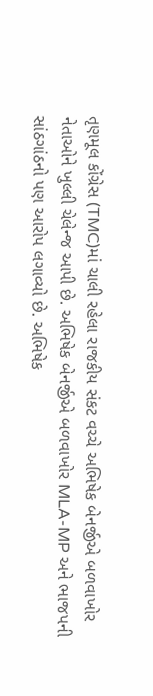તૃણમૂલ કોંગ્રેસ (TMC)માં ચાલી રહેલા રાજકીય સંકટ વચ્ચે અભિષેક બેનર્જીએ બળવાખોર નેતાઓને ખુલ્લી ચેલેન્જ આપી છે. અભિષેક બેનર્જીએ બળવાખોર MLA-MP અને ભાજપની સાંઠગાંઠનો પણ આરોપ લગાવ્યો છે. અભિષેક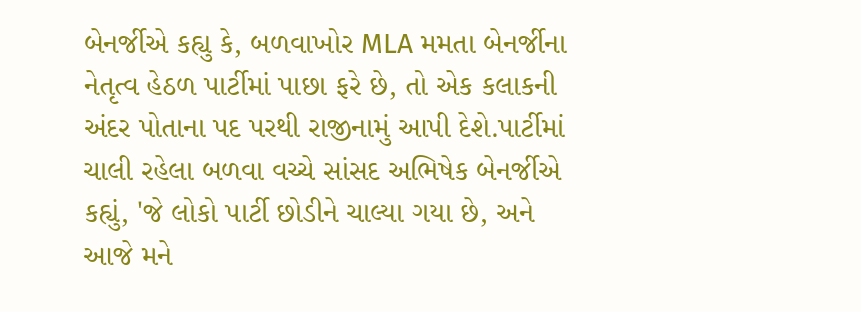બેનર્જીએ કહ્યુ કે, બળવાખોર MLA મમતા બેનર્જીના નેતૃત્વ હેઠળ પાર્ટીમાં પાછા ફરે છે, તો એક કલાકની અંદર પોતાના પદ પરથી રાજીનામું આપી દેશે.પાર્ટીમાં ચાલી રહેલા બળવા વચ્ચે સાંસદ અભિષેક બેનર્જીએ કહ્યું, 'જે લોકો પાર્ટી છોડીને ચાલ્યા ગયા છે, અને આજે મને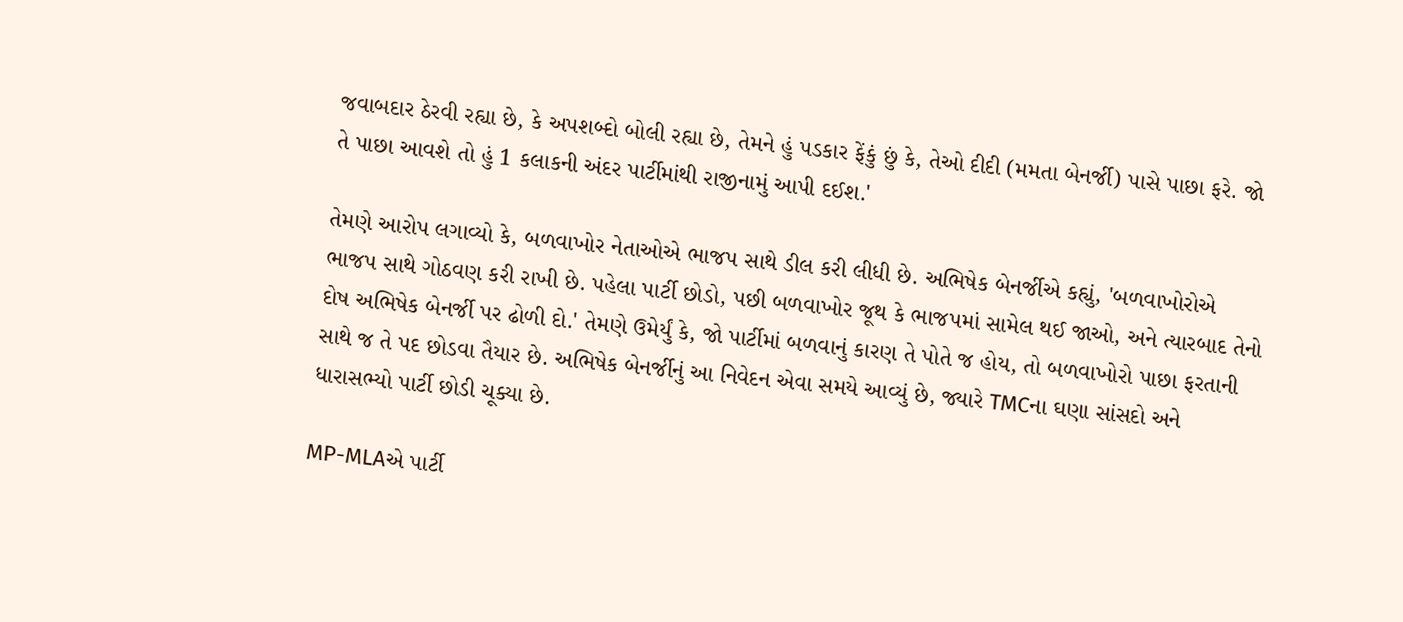જવાબદાર ઠેરવી રહ્યા છે, કે અપશબ્દો બોલી રહ્યા છે, તેમને હું પડકાર ફેંકું છું કે, તેઓ દીદી (મમતા બેનર્જી) પાસે પાછા ફરે. જો તે પાછા આવશે તો હું 1 કલાકની અંદર પાર્ટીમાંથી રાજીનામું આપી દઈશ.'

તેમણે આરોપ લગાવ્યો કે, બળવાખોર નેતાઓએ ભાજપ સાથે ડીલ કરી લીધી છે. અભિષેક બેનર્જીએ કહ્યું, 'બળવાખોરોએ ભાજપ સાથે ગોઠવણ કરી રાખી છે. પહેલા પાર્ટી છોડો, પછી બળવાખોર જૂથ કે ભાજપમાં સામેલ થઈ જાઓ, અને ત્યારબાદ તેનો દોષ અભિષેક બેનર્જી પર ઢોળી દો.' તેમણે ઉમેર્યું કે, જો પાર્ટીમાં બળવાનું કારણ તે પોતે જ હોય, તો બળવાખોરો પાછા ફરતાની સાથે જ તે પદ છોડવા તૈયાર છે. અભિષેક બેનર્જીનું આ નિવેદન એવા સમયે આવ્યું છે, જ્યારે TMCના ઘણા સાંસદો અને ધારાસભ્યો પાર્ટી છોડી ચૂક્યા છે.

MP-MLAએ પાર્ટી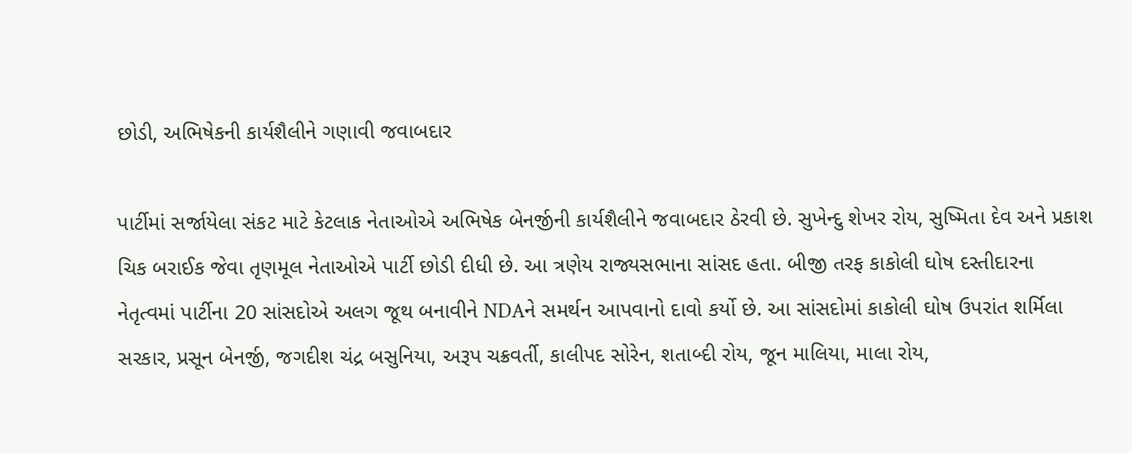છોડી, અભિષેકની કાર્યશૈલીને ગણાવી જવાબદાર

પાર્ટીમાં સર્જાયેલા સંકટ માટે કેટલાક નેતાઓએ અભિષેક બેનર્જીની કાર્યશૈલીને જવાબદાર ઠેરવી છે. સુખેન્દુ શેખર રોય, સુષ્મિતા દેવ અને પ્રકાશ ચિક બરાઈક જેવા તૃણમૂલ નેતાઓએ પાર્ટી છોડી દીધી છે. આ ત્રણેય રાજ્યસભાના સાંસદ હતા. બીજી તરફ કાકોલી ઘોષ દસ્તીદારના નેતૃત્વમાં પાર્ટીના 20 સાંસદોએ અલગ જૂથ બનાવીને NDAને સમર્થન આપવાનો દાવો કર્યો છે. આ સાંસદોમાં કાકોલી ઘોષ ઉપરાંત શર્મિલા સરકાર, પ્રસૂન બેનર્જી, જગદીશ ચંદ્ર બસુનિયા, અરૂપ ચક્રવર્તી, કાલીપદ સોરેન, શતાબ્દી રોય, જૂન માલિયા, માલા રોય,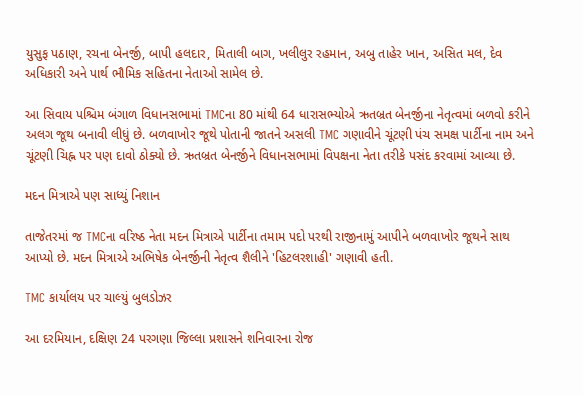યુસુફ પઠાણ, રચના બેનર્જી, બાપી હલદાર, મિતાલી બાગ, ખલીલુર રહમાન, અબુ તાહેર ખાન, અસિત મલ, દેવ અધિકારી અને પાર્થ ભૌમિક સહિતના નેતાઓ સામેલ છે.

આ સિવાય પશ્ચિમ બંગાળ વિધાનસભામાં TMCના 80 માંથી 64 ધારાસભ્યોએ ઋતબ્રત બેનર્જીના નેતૃત્વમાં બળવો કરીને અલગ જૂથ બનાવી લીધું છે. બળવાખોર જૂથે પોતાની જાતને અસલી TMC ગણાવીને ચૂંટણી પંચ સમક્ષ પાર્ટીના નામ અને ચૂંટણી ચિહ્ન પર પણ દાવો ઠોક્યો છે. ઋતબ્રત બેનર્જીને વિધાનસભામાં વિપક્ષના નેતા તરીકે પસંદ કરવામાં આવ્યા છે.

મદન મિત્રાએ પણ સાધ્યું નિશાન

તાજેતરમાં જ TMCના વરિષ્ઠ નેતા મદન મિત્રાએ પાર્ટીના તમામ પદો પરથી રાજીનામું આપીને બળવાખોર જૂથને સાથ આપ્યો છે. મદન મિત્રાએ અભિષેક બેનર્જીની નેતૃત્વ શૈલીને 'હિટલરશાહી' ગણાવી હતી.

TMC કાર્યાલય પર ચાલ્યું બુલડોઝર

આ દરમિયાન, દક્ષિણ 24 પરગણા જિલ્લા પ્રશાસને શનિવારના રોજ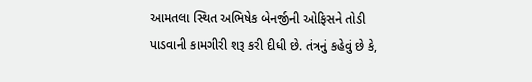આમતલા સ્થિત અભિષેક બેનર્જીની ઓફિસને તોડી પાડવાની કામગીરી શરૂ કરી દીધી છે. તંત્રનું કહેવું છે કે,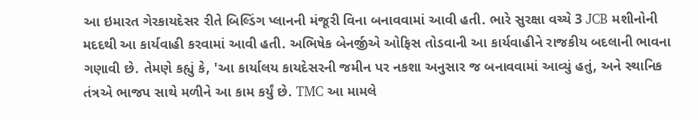આ ઇમારત ગેરકાયદેસર રીતે બિલ્ડિંગ પ્લાનની મંજૂરી વિના બનાવવામાં આવી હતી. ભારે સુરક્ષા વચ્ચે 3 JCB મશીનોની મદદથી આ કાર્યવાહી કરવામાં આવી હતી. અભિષેક બેનર્જીએ ઓફિસ તોડવાની આ કાર્યવાહીને રાજકીય બદલાની ભાવના ગણાવી છે. તેમણે કહ્યું કે, 'આ કાર્યાલય કાયદેસરની જમીન પર નકશા અનુસાર જ બનાવવામાં આવ્યું હતું, અને સ્થાનિક તંત્રએ ભાજપ સાથે મળીને આ કામ કર્યું છે. TMC આ મામલે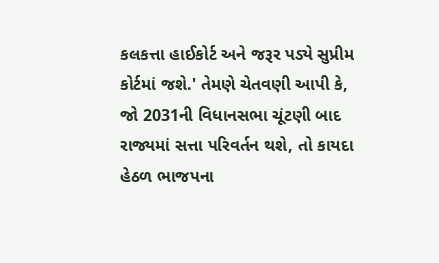કલકત્તા હાઈકોર્ટ અને જરૂર પડ્યે સુપ્રીમ કોર્ટમાં જશે.' તેમણે ચેતવણી આપી કે, જો 2031ની વિધાનસભા ચૂંટણી બાદ રાજ્યમાં સત્તા પરિવર્તન થશે, તો કાયદા હેઠળ ભાજપના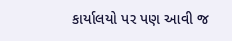કાર્યાલયો પર પણ આવી જ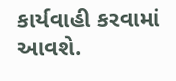કાર્યવાહી કરવામાં આવશે.